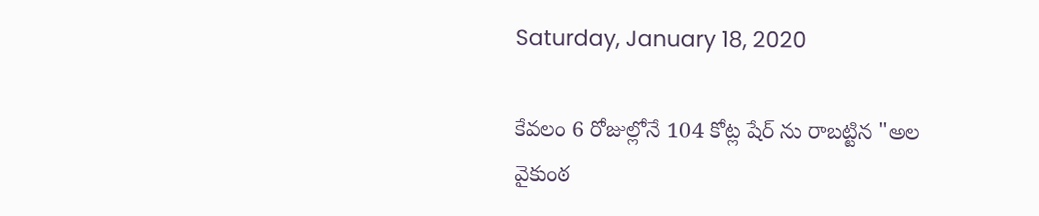Saturday, January 18, 2020

కేవలం 6 రోజుల్లోనే 104 కోట్ల షేర్ ను రాబట్టిన "అల వైకుంఠ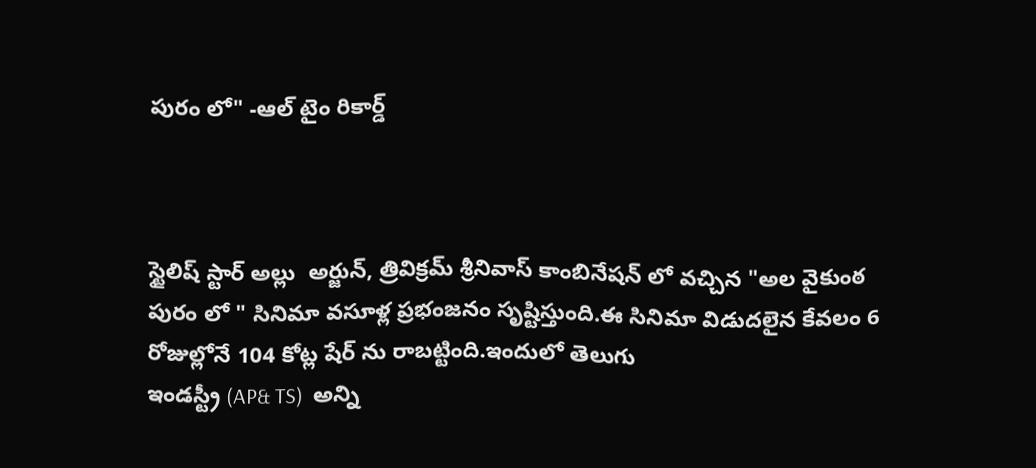పురం లో" -ఆల్ టైం రికార్డ్



స్టైలిష్ స్టార్ అల్లు  అర్జున్, త్రివిక్రమ్ శ్రీనివాస్ కాంబినేషన్ లో వచ్చిన "అల వైకుంఠ పురం లో " సినిమా వసూళ్ల ప్రభంజనం సృష్టిస్తుంది.ఈ సినిమా విడుదలైన కేవలం 6 రోజుల్లోనే 104 కోట్ల షేర్ ను రాబట్టింది.ఇందులో తెలుగు
ఇండస్ట్రీ (AP& TS)  అన్ని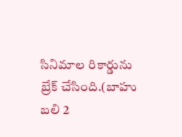సినిమాల రికార్డును బ్రేక్ చేసింది.(బాహు బలి 2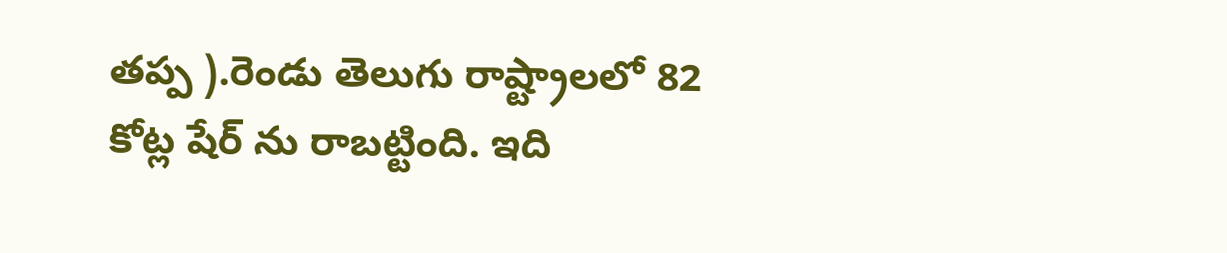తప్ప ).రెండు తెలుగు రాష్ట్రాలలో 82 కోట్ల షేర్ ను రాబట్టింది. ఇది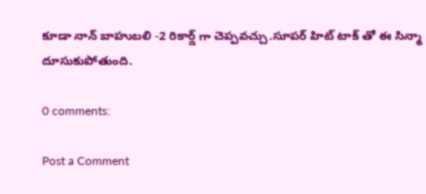కూడా నాన్ బాహుబలి -2 రికార్డ్ గా చెప్పవచ్చు.సూపర్ హిట్ టాక్ తో ఈ సిన్మా దూసుకుపోతుంది.

0 comments:

Post a Comment